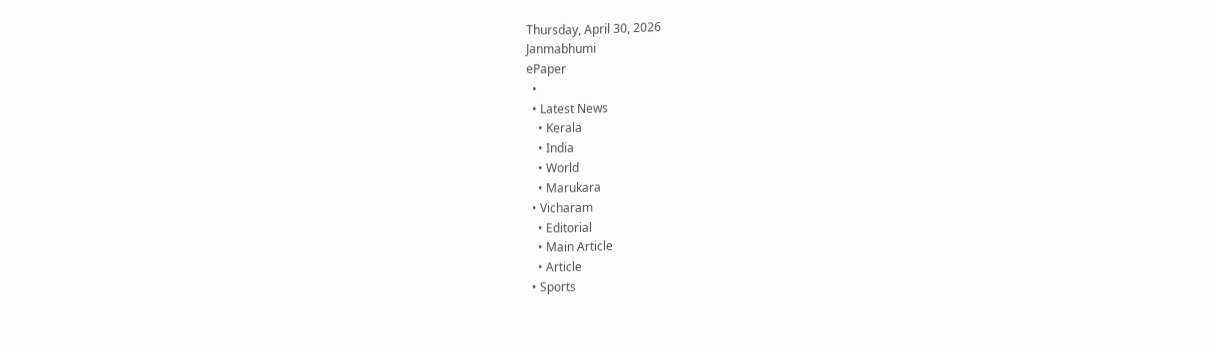Thursday, April 30, 2026
Janmabhumi
ePaper
  •
  • Latest News
    • Kerala
    • India
    • World
    • Marukara
  • Vicharam
    • Editorial
    • Main Article
    • Article
  • Sports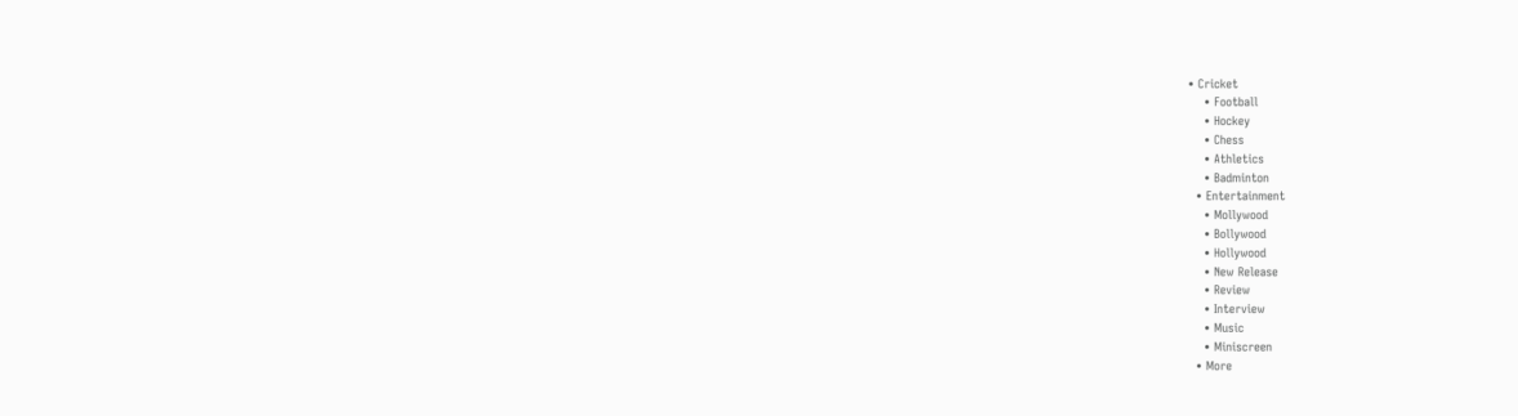• Cricket
    • Football
    • Hockey
    • Chess
    • Athletics
    • Badminton
  • Entertainment
    • Mollywood
    • Bollywood
    • Hollywood
    • New Release
    • Review
    • Interview
    • Music
    • Miniscreen
  • More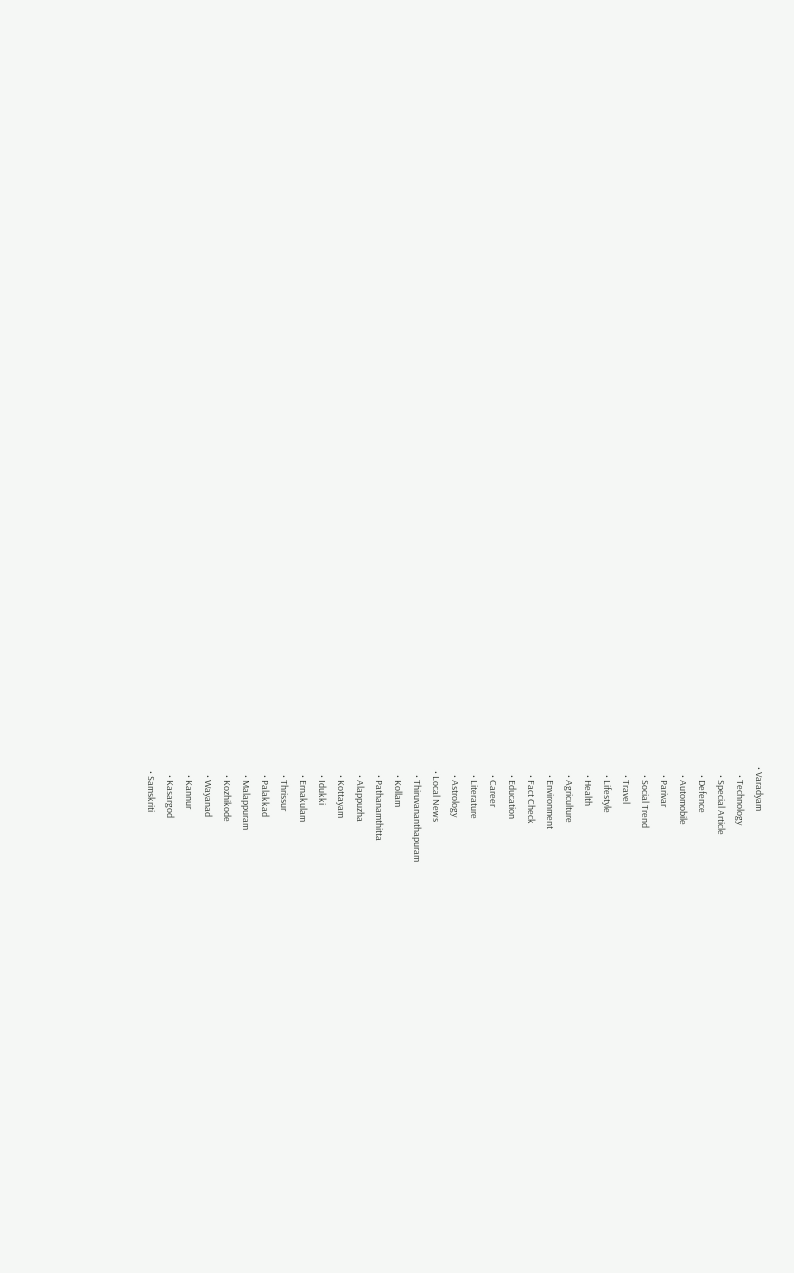• Varadyam
    • Technology
    • Special Article
    • Defence
    • Automobile
    • Parivar
    • Social Trend
    • Travel
    • Lifestyle
    • Health
    • Agriculture
    • Environment
    • Fact Check
    • Education
    • Career
    • Literature
    • Astrology
  • Local News
    • Thiruvananthapuram
    • Kollam
    • Pathanamthitta
    • Alappuzha
    • Kottayam
    • Idukki
    • Ernakulam
    • Thrissur
    • Palakkad
    • Malappuram
    • Kozhikode
    • Wayanad
    • Kannur
    • Kasargod
  • Samskriti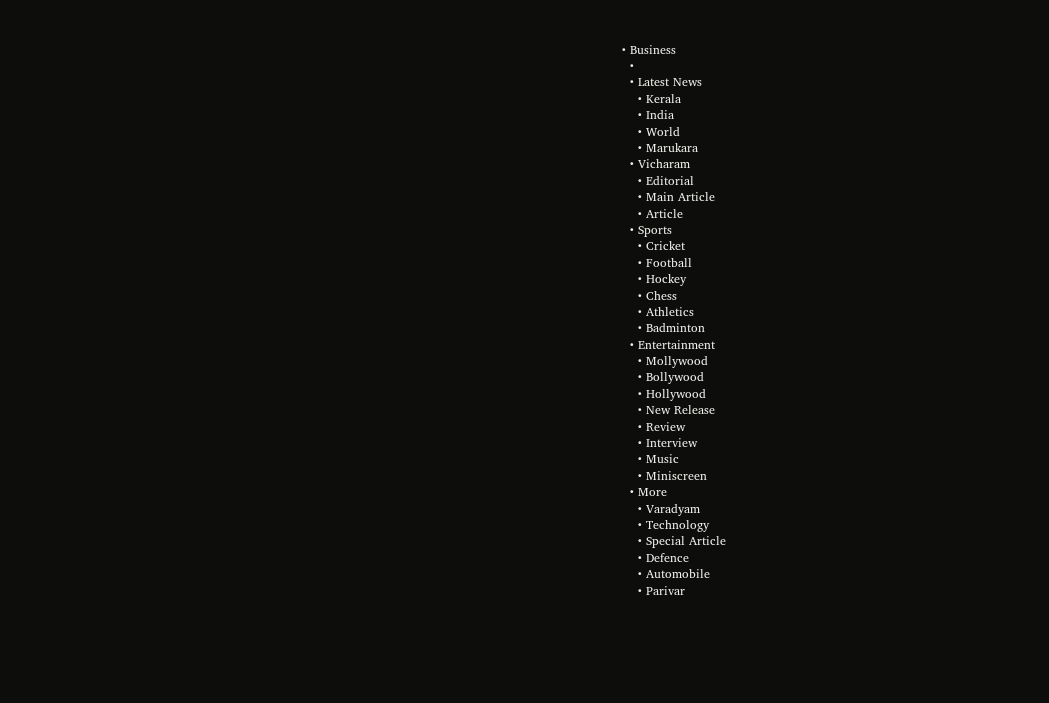• Business
  •
  • Latest News
    • Kerala
    • India
    • World
    • Marukara
  • Vicharam
    • Editorial
    • Main Article
    • Article
  • Sports
    • Cricket
    • Football
    • Hockey
    • Chess
    • Athletics
    • Badminton
  • Entertainment
    • Mollywood
    • Bollywood
    • Hollywood
    • New Release
    • Review
    • Interview
    • Music
    • Miniscreen
  • More
    • Varadyam
    • Technology
    • Special Article
    • Defence
    • Automobile
    • Parivar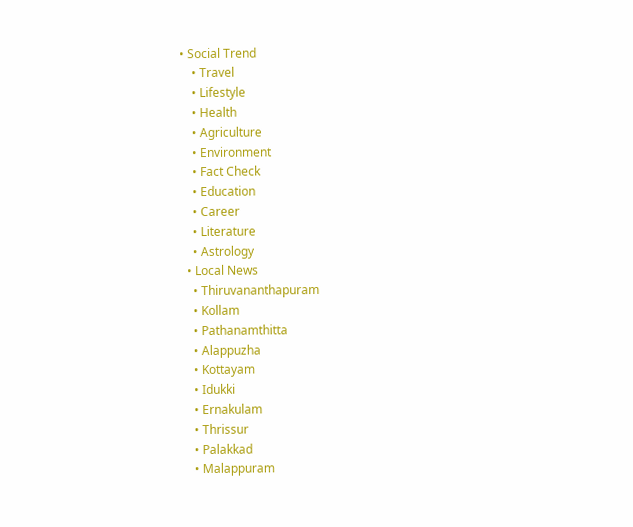• Social Trend
    • Travel
    • Lifestyle
    • Health
    • Agriculture
    • Environment
    • Fact Check
    • Education
    • Career
    • Literature
    • Astrology
  • Local News
    • Thiruvananthapuram
    • Kollam
    • Pathanamthitta
    • Alappuzha
    • Kottayam
    • Idukki
    • Ernakulam
    • Thrissur
    • Palakkad
    • Malappuram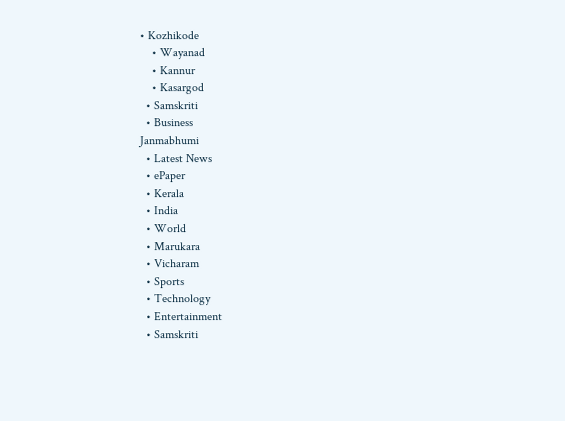• Kozhikode
    • Wayanad
    • Kannur
    • Kasargod
  • Samskriti
  • Business
Janmabhumi
  • Latest News
  • ePaper
  • Kerala
  • India
  • World
  • Marukara
  • Vicharam
  • Sports
  • Technology
  • Entertainment
  • Samskriti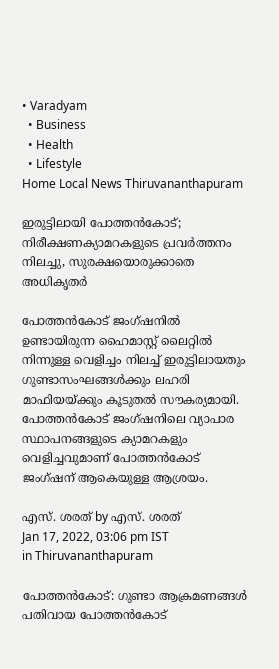• Varadyam
  • Business
  • Health
  • Lifestyle
Home Local News Thiruvananthapuram

ഇരുട്ടിലായി പോത്തന്‍കോട്; നിരീക്ഷണക്യാമറകളുടെ പ്രവര്‍ത്തനം നിലച്ചു, സുരക്ഷയൊരുക്കാതെ അധികൃതര്‍

പോത്തന്‍കോട് ജംഗ്ഷനില്‍ ഉണ്ടായിരുന്ന ഹൈമാസ്റ്റ് ലൈറ്റില്‍ നിന്നുള്ള വെളിച്ചം നിലച്ച് ഇരുട്ടിലായതും ഗുണ്ടാസംഘങ്ങള്‍ക്കും ലഹരി മാഫിയയ്‌ക്കും കൂടുതല്‍ സൗകര്യമായി. പോത്തന്‍കോട് ജംഗ്ഷനിലെ വ്യാപാര സ്ഥാപനങ്ങളുടെ ക്യാമറകളും വെളിച്ചവുമാണ് പോത്തന്‍കോട് ജംഗ്ഷന് ആകെയുള്ള ആശ്രയം.

എസ്. ശരത് by എസ്. ശരത്
Jan 17, 2022, 03:06 pm IST
in Thiruvananthapuram

പോത്തന്‍കോട്: ഗുണ്ടാ ആക്രമണങ്ങള്‍ പതിവായ പോത്തന്‍കോട്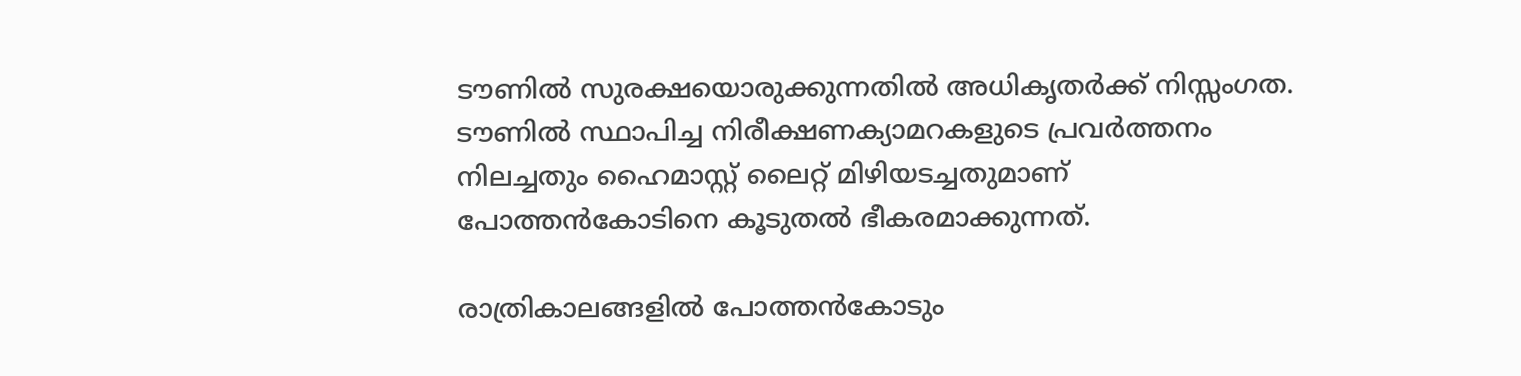ടൗണില്‍ സുരക്ഷയൊരുക്കുന്നതില്‍ അധികൃതര്‍ക്ക് നിസ്സംഗത. ടൗണില്‍ സ്ഥാപിച്ച നിരീക്ഷണക്യാമറകളുടെ പ്രവര്‍ത്തനം നിലച്ചതും ഹൈമാസ്റ്റ് ലൈറ്റ് മിഴിയടച്ചതുമാണ് പോത്തന്‍കോടിനെ കൂടുതല്‍ ഭീകരമാക്കുന്നത്.

രാത്രികാലങ്ങളില്‍ പോത്തന്‍കോടും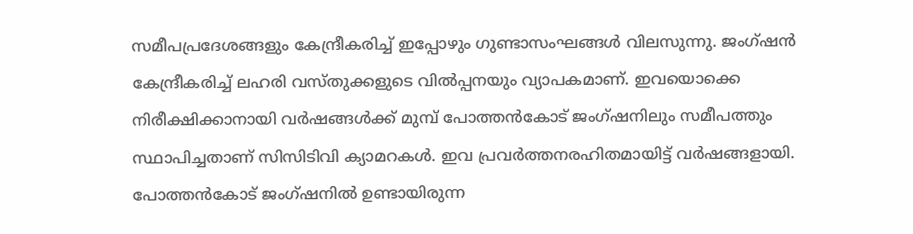സമീപപ്രദേശങ്ങളും കേന്ദ്രീകരിച്ച് ഇപ്പോഴും ഗുണ്ടാസംഘങ്ങള്‍ വിലസുന്നു. ജംഗ്ഷന്‍ കേന്ദ്രീകരിച്ച് ലഹരി വസ്തുക്കളുടെ വില്‍പ്പനയും വ്യാപകമാണ്. ഇവയൊക്കെ നിരീക്ഷിക്കാനായി വര്‍ഷങ്ങള്‍ക്ക് മുമ്പ് പോത്തന്‍കോട് ജംഗ്ഷനിലും സമീപത്തും സ്ഥാപിച്ചതാണ് സിസിടിവി ക്യാമറകള്‍. ഇവ പ്രവര്‍ത്തനരഹിതമായിട്ട് വര്‍ഷങ്ങളായി. പോത്തന്‍കോട് ജംഗ്ഷനില്‍ ഉണ്ടായിരുന്ന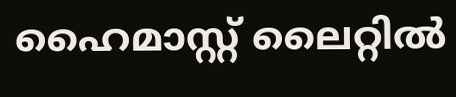ഹൈമാസ്റ്റ് ലൈറ്റില്‍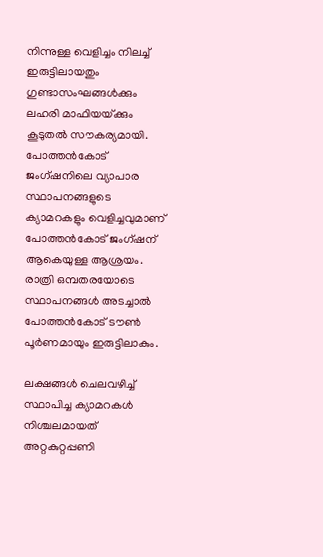നിന്നുള്ള വെളിച്ചം നിലച്ച് ഇരുട്ടിലായതും ഗുണ്ടാസംഘങ്ങള്‍ക്കും ലഹരി മാഫിയയ്‌ക്കും കൂടുതല്‍ സൗകര്യമായി. പോത്തന്‍കോട് ജംഗ്ഷനിലെ വ്യാപാര സ്ഥാപനങ്ങളുടെ ക്യാമറകളും വെളിച്ചവുമാണ് പോത്തന്‍കോട് ജംഗ്ഷന് ആകെയുള്ള ആശ്രയം. രാത്രി ഒമ്പതരയോടെ സ്ഥാപനങ്ങള്‍ അടച്ചാല്‍ പോത്തന്‍കോട് ടൗണ്‍ പൂര്‍ണമായും ഇരുട്ടിലാകും.

ലക്ഷങ്ങള്‍ ചെലവഴിച്ച്  സ്ഥാപിച്ച ക്യാമറകള്‍  നിശ്ചലമായത് അറ്റകുറ്റപ്പണി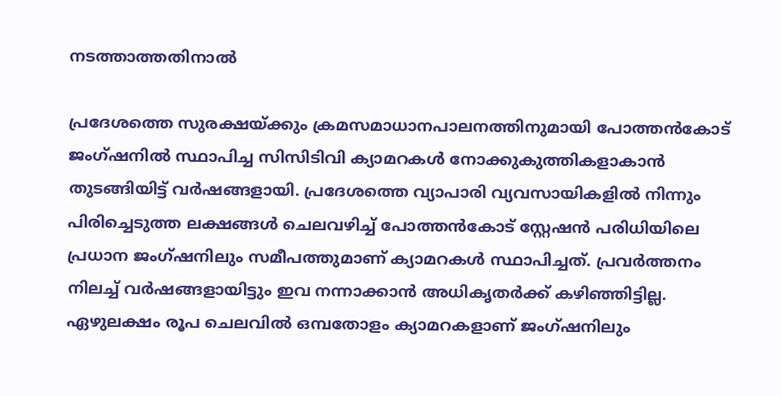നടത്താത്തതിനാല്‍

പ്രദേശത്തെ സുരക്ഷയ്‌ക്കും ക്രമസമാധാനപാലനത്തിനുമായി പോത്തന്‍കോട് ജംഗ്ഷനില്‍ സ്ഥാപിച്ച സിസിടിവി ക്യാമറകള്‍ നോക്കുകുത്തികളാകാന്‍ തുടങ്ങിയിട്ട് വര്‍ഷങ്ങളായി. പ്രദേശത്തെ വ്യാപാരി വ്യവസായികളില്‍ നിന്നും പിരിച്ചെടുത്ത ലക്ഷങ്ങള്‍ ചെലവഴിച്ച് പോത്തന്‍കോട് സ്റ്റേഷന്‍ പരിധിയിലെ പ്രധാന ജംഗ്ഷനിലും സമീപത്തുമാണ് ക്യാമറകള്‍ സ്ഥാപിച്ചത്. പ്രവര്‍ത്തനം നിലച്ച് വര്‍ഷങ്ങളായിട്ടും ഇവ നന്നാക്കാന്‍ അധികൃതര്‍ക്ക് കഴിഞ്ഞിട്ടില്ല. ഏഴുലക്ഷം രൂപ ചെലവില്‍ ഒമ്പതോളം ക്യാമറകളാണ് ജംഗ്ഷനിലും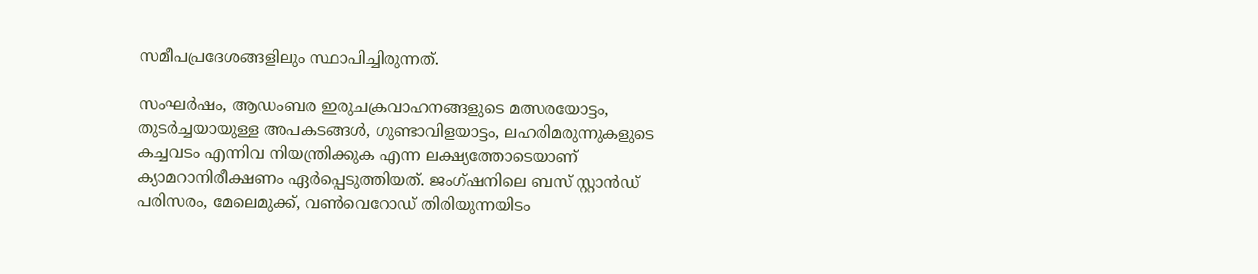സമീപപ്രദേശങ്ങളിലും സ്ഥാപിച്ചിരുന്നത്.

സംഘര്‍ഷം, ആഡംബര ഇരുചക്രവാഹനങ്ങളുടെ മത്സരയോട്ടം, തുടര്‍ച്ചയായുള്ള അപകടങ്ങള്‍, ഗുണ്ടാവിളയാട്ടം, ലഹരിമരുന്നുകളുടെ കച്ചവടം എന്നിവ നിയന്ത്രിക്കുക എന്ന ലക്ഷ്യത്തോടെയാണ് ക്യാമറാനിരീക്ഷണം ഏര്‍പ്പെടുത്തിയത്. ജംഗ്ഷനിലെ ബസ് സ്റ്റാന്‍ഡ് പരിസരം, മേലെമുക്ക്, വണ്‍വെറോഡ് തിരിയുന്നയിടം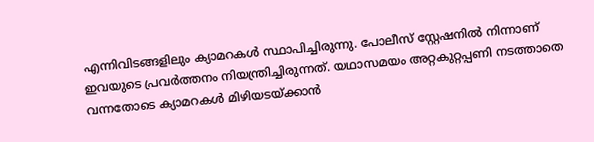എന്നിവിടങ്ങളിലും ക്യാമറകള്‍ സ്ഥാപിച്ചിരുന്നു. പോലീസ് സ്റ്റേഷനില്‍ നിന്നാണ് ഇവയുടെ പ്രവര്‍ത്തനം നിയന്ത്രിച്ചിരുന്നത്. യഥാസമയം അറ്റകുറ്റപ്പണി നടത്താതെ വന്നതോടെ ക്യാമറകള്‍ മിഴിയടയ്‌ക്കാന്‍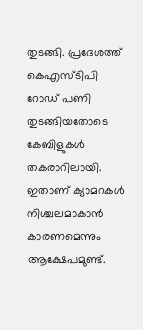തുടങ്ങി. പ്രദേശത്ത് കെഎസ്ടിപി റോഡ് പണി തുടങ്ങിയതോടെ കേബിളുകള്‍ തകരാറിലായി. ഇതാണ് ക്യാമറകള്‍ നിശ്ചലമാകാന്‍ കാരണമെന്നും ആക്ഷേപമുണ്ട്.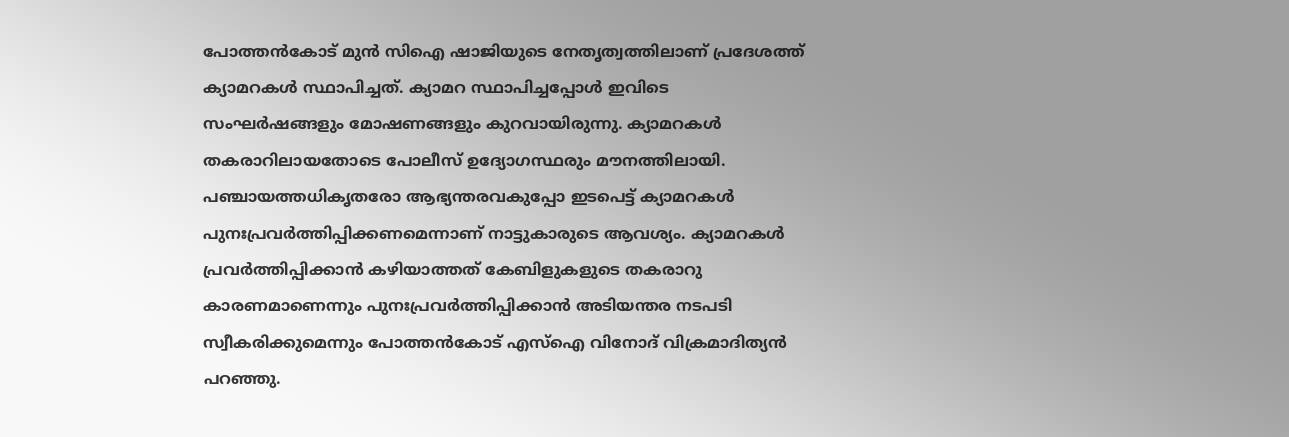പോത്തന്‍കോട് മുന്‍ സിഐ ഷാജിയുടെ നേതൃത്വത്തിലാണ് പ്രദേശത്ത് ക്യാമറകള്‍ സ്ഥാപിച്ചത്. ക്യാമറ സ്ഥാപിച്ചപ്പോള്‍ ഇവിടെ സംഘര്‍ഷങ്ങളും മോഷണങ്ങളും കുറവായിരുന്നു. ക്യാമറകള്‍ തകരാറിലായതോടെ പോലീസ് ഉദ്യോഗസ്ഥരും മൗനത്തിലായി. പഞ്ചായത്തധികൃതരോ ആഭ്യന്തരവകുപ്പോ ഇടപെട്ട് ക്യാമറകള്‍ പുനഃപ്രവര്‍ത്തിപ്പിക്കണമെന്നാണ് നാട്ടുകാരുടെ ആവശ്യം. ക്യാമറകള്‍ പ്രവര്‍ത്തിപ്പിക്കാന്‍ കഴിയാത്തത് കേബിളുകളുടെ തകരാറു കാരണമാണെന്നും പുനഃപ്രവര്‍ത്തിപ്പിക്കാന്‍ അടിയന്തര നടപടി സ്വീകരിക്കുമെന്നും പോത്തന്‍കോട് എസ്‌ഐ വിനോദ് വിക്രമാദിത്യന്‍ പറഞ്ഞു.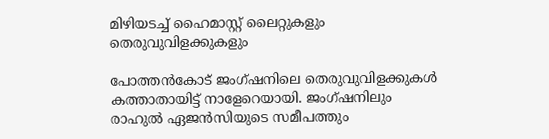മിഴിയടച്ച് ഹൈമാസ്റ്റ് ലൈറ്റുകളും  തെരുവുവിളക്കുകളും

പോത്തന്‍കോട് ജംഗ്ഷനിലെ തെരുവുവിളക്കുകള്‍ കത്താതായിട്ട് നാളേറെയായി. ജംഗ്ഷനിലും രാഹുല്‍ ഏജന്‍സിയുടെ സമീപത്തും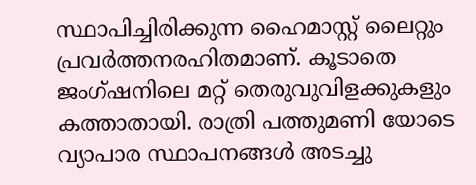സ്ഥാപിച്ചിരിക്കുന്ന ഹൈമാസ്റ്റ് ലൈറ്റും പ്രവര്‍ത്തനരഹിതമാണ്. കൂടാതെ ജംഗ്ഷനിലെ മറ്റ് തെരുവുവിളക്കുകളും കത്താതായി. രാത്രി പത്തുമണി യോടെ വ്യാപാര സ്ഥാപനങ്ങള്‍ അടച്ചു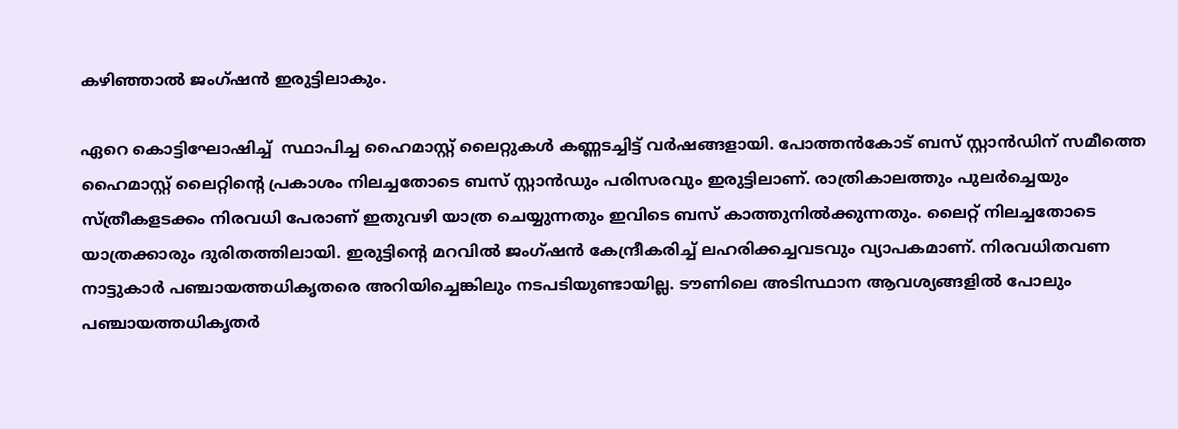കഴിഞ്ഞാല്‍ ജംഗ്ഷന്‍ ഇരുട്ടിലാകും.

ഏറെ കൊട്ടിഘോഷിച്ച്  സ്ഥാപിച്ച ഹൈമാസ്റ്റ് ലൈറ്റുകള്‍ കണ്ണടച്ചിട്ട് വര്‍ഷങ്ങളായി. പോത്തന്‍കോട് ബസ് സ്റ്റാന്‍ഡിന് സമീത്തെ ഹൈമാസ്റ്റ് ലൈറ്റിന്റെ പ്രകാശം നിലച്ചതോടെ ബസ് സ്റ്റാന്‍ഡും പരിസരവും ഇരുട്ടിലാണ്. രാത്രികാലത്തും പുലര്‍ച്ചെയും സ്ത്രീകളടക്കം നിരവധി പേരാണ് ഇതുവഴി യാത്ര ചെയ്യുന്നതും ഇവിടെ ബസ് കാത്തുനില്‍ക്കുന്നതും. ലൈറ്റ് നിലച്ചതോടെ യാത്രക്കാരും ദുരിതത്തിലായി. ഇരുട്ടിന്റെ മറവില്‍ ജംഗ്ഷന്‍ കേന്ദ്രീകരിച്ച് ലഹരിക്കച്ചവടവും വ്യാപകമാണ്. നിരവധിതവണ നാട്ടുകാര്‍ പഞ്ചായത്തധികൃതരെ അറിയിച്ചെങ്കിലും നടപടിയുണ്ടായില്ല. ടൗണിലെ അടിസ്ഥാന ആവശ്യങ്ങളില്‍ പോലും പഞ്ചായത്തധികൃതര്‍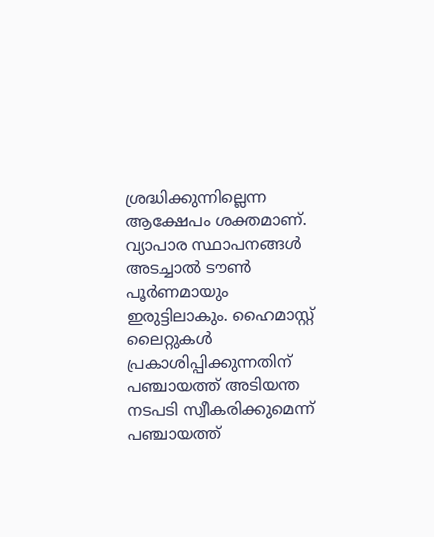ശ്രദ്ധിക്കുന്നില്ലെന്ന ആക്ഷേപം ശക്തമാണ്. വ്യാപാര സ്ഥാപനങ്ങള്‍ അടച്ചാല്‍ ടൗണ്‍ പൂര്‍ണമായും ഇരുട്ടിലാകും. ഹൈമാസ്റ്റ് ലൈറ്റുകള്‍ പ്രകാശിപ്പിക്കുന്നതിന് പഞ്ചായത്ത് അടിയന്ത നടപടി സ്വീകരിക്കുമെന്ന് പഞ്ചായത്ത്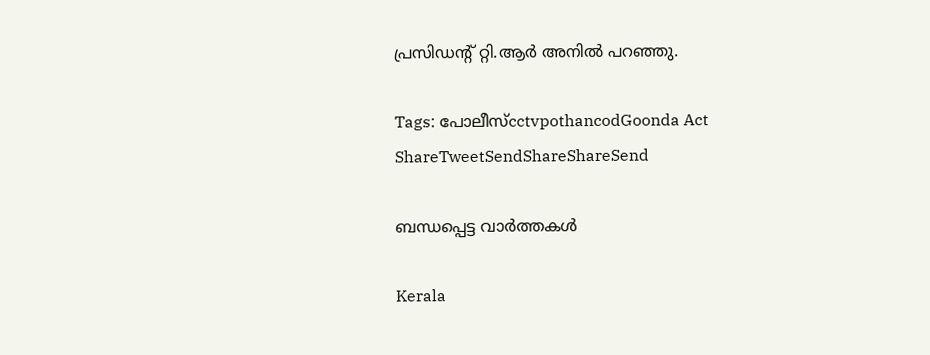പ്രസിഡന്റ് റ്റി.ആര്‍ അനില്‍ പറഞ്ഞു.

Tags: പോലീസ്cctvpothancodGoonda Act
ShareTweetSendShareShareSend

ബന്ധപ്പെട്ട വാര്‍ത്തകള്‍

Kerala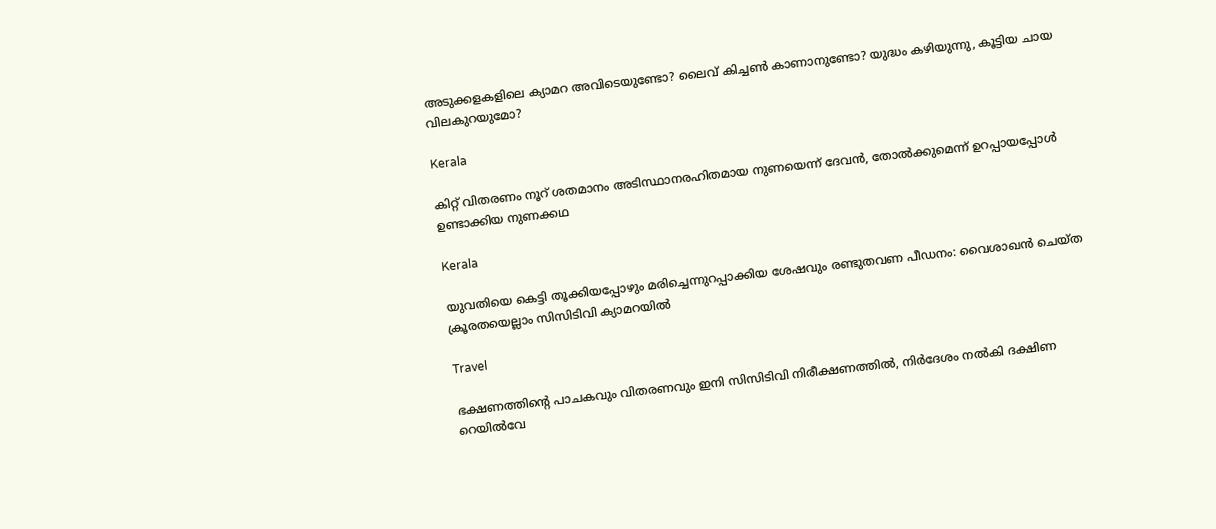അടുക്കളകളിലെ ക്യാമറ അവിടെയുണ്ടോ? ലൈവ് കിച്ചൺ കാണാനുണ്ടോ? യുദ്ധം കഴിയുന്നു, കൂട്ടിയ ചായ വിലകുറയുമോ?

Kerala

കിറ്റ് വിതരണം നൂറ് ശതമാനം അടിസ്ഥാനരഹിതമായ നുണയെന്ന് ദേവന്‍, തോല്‍ക്കുമെന്ന് ഉറപ്പായപ്പോള്‍ ഉണ്ടാക്കിയ നുണക്കഥ

Kerala

യുവതിയെ കെട്ടി തൂക്കിയപ്പോഴും മരിച്ചെന്നുറപ്പാക്കിയ ശേഷവും രണ്ടുതവണ പീഡനം: വൈശാഖൻ ചെയ്ത ക്രൂരതയെല്ലാം സിസിടിവി ക്യാമറയിൽ

Travel

ഭക്ഷണത്തിന്റെ പാചകവും വിതരണവും ഇനി സിസിടിവി നിരീക്ഷണത്തില്‍, നിര്‍ദേശം നല്‍കി ദക്ഷിണ റെയില്‍വേ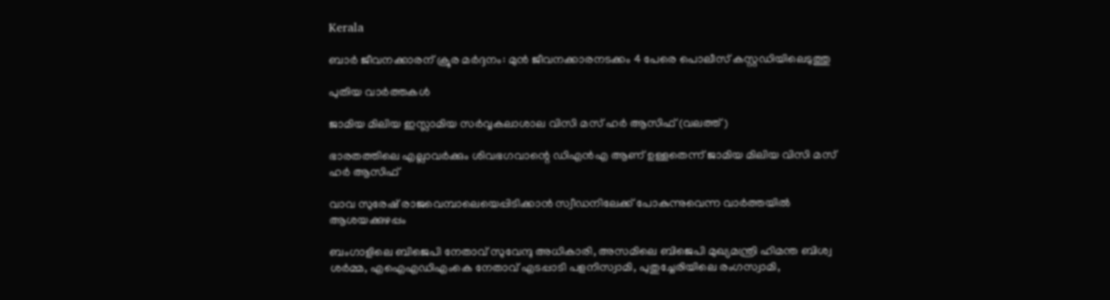Kerala

ബാര്‍ ജീവനക്കാരന് ക്രൂര മര്‍ദ്ദനം: മുന്‍ ജീവനക്കാരനടക്കം 4 പേരെ പൊലീസ് കസ്റ്റഡിയിലെടുത്തു

പുതിയ വാര്‍ത്തകള്‍

ജാമിയ മിലിയ ഇസ്ലാമിയ സര്‍വ്വകലാശാല വിസി മസ് ഹര്‍ ആസിഫ് (വലത്ത്)

ഭാരതത്തിലെ എല്ലാവര്‍ക്കും ശിവഭഗവാന്റെ ഡിഎന്‍എ ആണ് ഉള്ളതെന്ന് ജാമിയ മിലിയ വിസി മസ് ഹര്‍ ആസിഫ്

വാവ സുരേഷ് രാജവെമ്പാലെയെപ്പിടിക്കാന്‍ സ്വീഡനിലേക്ക് പോകുന്നുവെന്ന വാര്‍ത്തയില്‍ ആശയക്കുഴപ്പം

ബംഗാളിലെ ബിജെപി നേതാവ് സുവേന്ദു അധികാരി, അസമിലെ ബിജെപി മുഖ്യമന്ത്രി ഹിമന്ത ബിശ്വ ശര്‍മ്മ, എഐഎഡിഎംകെ നേതാവ് എടപ്പാടി പളനിസ്വാമി, പുതുച്ചേരിയിലെ രംഗസ്വാമി,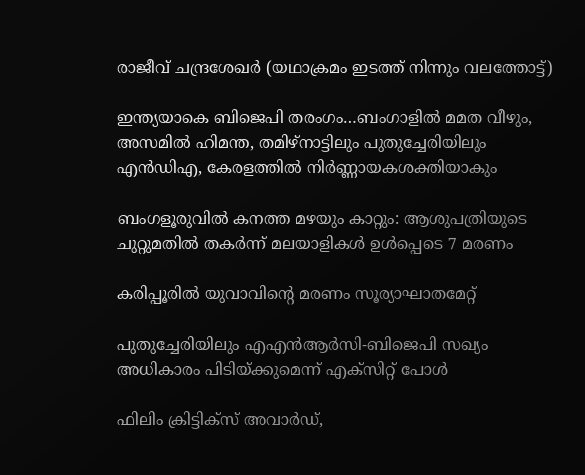രാജീവ് ചന്ദ്രശേഖര്‍ (യഥാക്രമം ഇടത്ത് നിന്നും വലത്തോട്ട്)

ഇന്ത്യയാകെ ബിജെപി തരംഗം…ബംഗാളില്‍ മമത വീഴും, അസമില്‍ ഹിമന്ത, തമിഴ്നാട്ടിലും പുതുച്ചേരിയിലും എന്‍ഡിഎ, കേരളത്തില്‍ നിര്‍ണ്ണായകശക്തിയാകും

ബംഗളൂരുവില്‍ കനത്ത മഴയും കാറ്റും: ആശുപത്രിയുടെ ചുറ്റുമതില്‍ തകര്‍ന്ന് മലയാളികള്‍ ഉള്‍പ്പെടെ 7 മരണം

കരിപ്പൂരില്‍ യുവാവിന്റെ മരണം സൂര്യാഘാതമേറ്റ്

പുതുച്ചേരിയിലും എഎന്‍ആര്‍സി-ബിജെപി സഖ്യം അധികാരം പിടിയ്‌ക്കുമെന്ന് എക്സിറ്റ് പോള്‍

ഫിലിം ക്രിട്ടിക്സ് അവാർഡ്,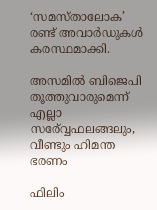‘സമസ്താലോക’ രണ്ട് അവാർഡുകൾ കരസ്ഥമാക്കി.

അസമില്‍ ബിജെപി തൂത്തുവാരുമെന്ന് എല്ലാ സര‍്വ്വേഫലങ്ങലും, വീണ്ടും ഹിമന്ത ഭരണം

ഫിലിം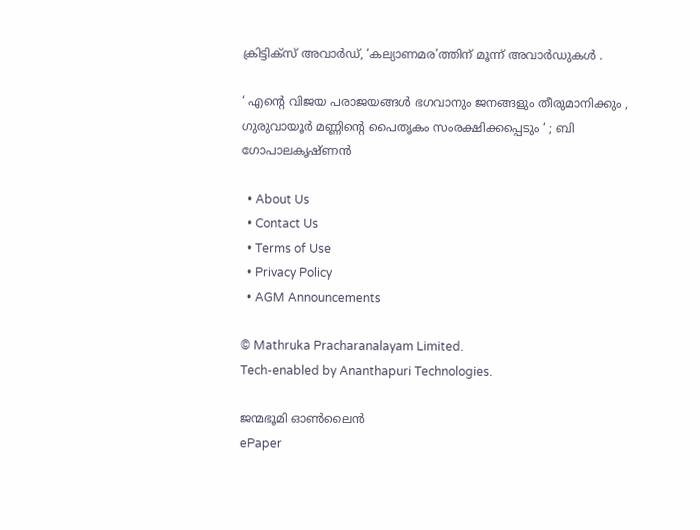ക്രിട്ടിക്സ് അവാർഡ്, ‘കല്യാണമര’ത്തിന് മൂന്ന് അവാർഡുകൾ .

‘ എന്റെ വിജയ പരാജയങ്ങൾ ഭഗവാനും ജനങ്ങളും തീരുമാനിക്കും , ഗുരുവായൂർ മണ്ണിന്റെ പൈതൃകം സംരക്ഷിക്കപ്പെടും ‘ ; ബി ഗോപാലകൃഷ്ണൻ

  • About Us
  • Contact Us
  • Terms of Use
  • Privacy Policy
  • AGM Announcements

© Mathruka Pracharanalayam Limited.
Tech-enabled by Ananthapuri Technologies.

ജന്മഭൂമി ഓണ്‍ലൈന്‍
ePaper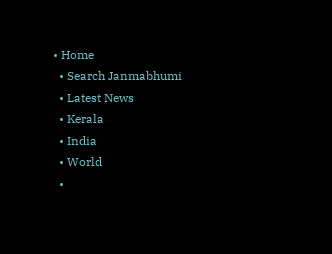• Home
  • Search Janmabhumi
  • Latest News
  • Kerala
  • India
  • World
  •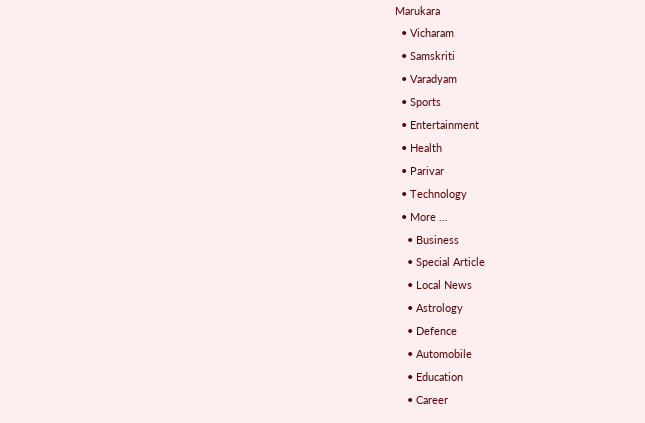Marukara
  • Vicharam
  • Samskriti
  • Varadyam
  • Sports
  • Entertainment
  • Health
  • Parivar
  • Technology
  • More …
    • Business
    • Special Article
    • Local News
    • Astrology
    • Defence
    • Automobile
    • Education
    • Career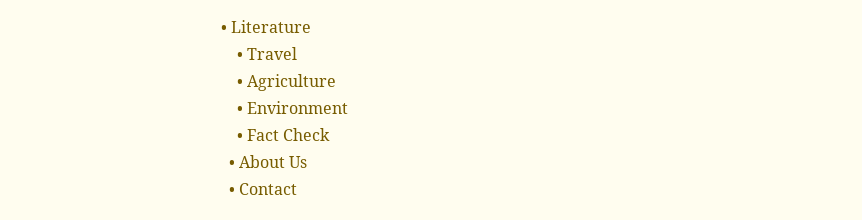• Literature
    • Travel
    • Agriculture
    • Environment
    • Fact Check
  • About Us
  • Contact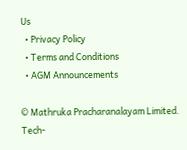Us
  • Privacy Policy
  • Terms and Conditions
  • AGM Announcements

© Mathruka Pracharanalayam Limited.
Tech-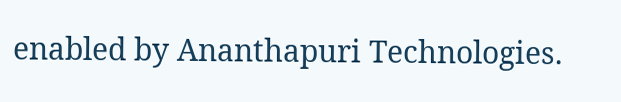enabled by Ananthapuri Technologies.